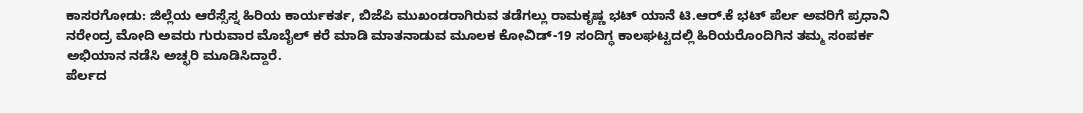ಕಾಸರಗೋಡು: ಜಿಲ್ಲೆಯ ಆರೆಸ್ಸೆಸ್ನ ಹಿರಿಯ ಕಾರ್ಯಕರ್ತ, ಬಿಜೆಪಿ ಮುಖಂಡರಾಗಿರುವ ತಡೆಗಲ್ಲು ರಾಮಕೃಷ್ಣ ಭಟ್ ಯಾನೆ ಟಿ.ಆರ್.ಕೆ ಭಟ್ ಪೆರ್ಲ ಅವರಿಗೆ ಪ್ರಧಾನಿ ನರೇಂದ್ರ ಮೋದಿ ಅವರು ಗುರುವಾರ ಮೊಬೈಲ್ ಕರೆ ಮಾಡಿ ಮಾತನಾಡುವ ಮೂಲಕ ಕೋವಿಡ್-19 ಸಂದಿಗ್ಧ ಕಾಲಘಟ್ಟದಲ್ಲಿ ಹಿರಿಯರೊಂದಿಗಿನ ತಮ್ಮ ಸಂಪರ್ಕ ಅಭಿಯಾನ ನಡೆಸಿ ಅಚ್ಛರಿ ಮೂಡಿಸಿದ್ದಾರೆ.
ಪೆರ್ಲದ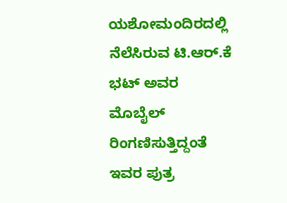ಯಶೋಮಂದಿರದಲ್ಲಿ ನೆಲೆಸಿರುವ ಟಿ.ಆರ್.ಕೆ ಭಟ್ ಅವರ ಮೊಬೈಲ್ ರಿಂಗಣಿಸುತ್ತಿದ್ದಂತೆ ಇವರ ಪುತ್ರ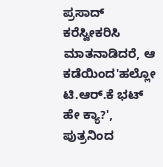ಪ್ರಸಾದ್ ಕರೆಸ್ವೀಕರಿಸಿ ಮಾತನಾಡಿದರೆ, ಆ ಕಡೆಯಿಂದ'ಹಲ್ಲೋ ಟಿ.ಆರ್.ಕೆ ಭಟ್ ಹೇ ಕ್ಯಾ?', ಪುತ್ರನಿಂದ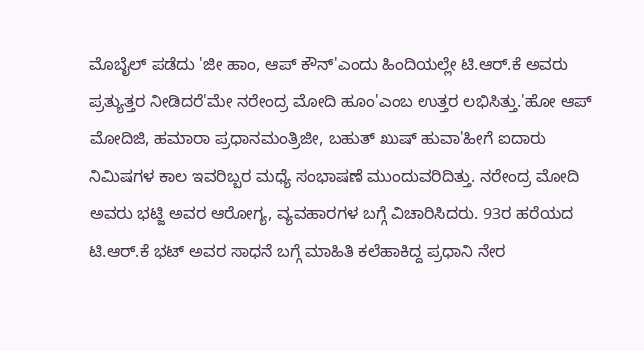ಮೊಬೈಲ್ ಪಡೆದು 'ಜೀ ಹಾಂ, ಆಪ್ ಕೌನ್'ಎಂದು ಹಿಂದಿಯಲ್ಲೇ ಟಿ.ಆರ್.ಕೆ ಅವರು ಪ್ರತ್ಯುತ್ತರ ನೀಡಿದರೆ'ಮೇ ನರೇಂದ್ರ ಮೋದಿ ಹೂಂ'ಎಂಬ ಉತ್ತರ ಲಭಿಸಿತ್ತು.'ಹೋ ಆಪ್ ಮೋದಿಜಿ, ಹಮಾರಾ ಪ್ರಧಾನಮಂತ್ರಿಜೀ, ಬಹುತ್ ಖುಷ್ ಹುವಾ'ಹೀಗೆ ಐದಾರು ನಿಮಿಷಗಳ ಕಾಲ ಇವರಿಬ್ಬರ ಮಧ್ಯೆ ಸಂಭಾಷಣೆ ಮುಂದುವರಿದಿತ್ತು. ನರೇಂದ್ರ ಮೋದಿ ಅವರು ಭಟ್ಜಿ ಅವರ ಆರೋಗ್ಯ, ವ್ಯವಹಾರಗಳ ಬಗ್ಗೆ ವಿಚಾರಿಸಿದರು. 93ರ ಹರೆಯದ ಟಿ.ಆರ್.ಕೆ ಭಟ್ ಅವರ ಸಾಧನೆ ಬಗ್ಗೆ ಮಾಹಿತಿ ಕಲೆಹಾಕಿದ್ದ ಪ್ರಧಾನಿ ನೇರ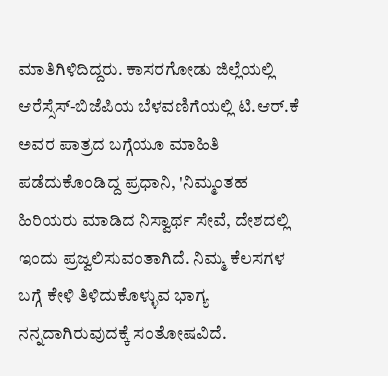ಮಾತಿಗಿಳಿದಿದ್ದರು. ಕಾಸರಗೋಡು ಜಿಲ್ಲೆಯಲ್ಲಿ ಆರೆಸ್ಸೆಸ್-ಬಿಜೆಪಿಯ ಬೆಳವಣಿಗೆಯಲ್ಲಿ ಟಿ.ಆರ್.ಕೆ ಅವರ ಪಾತ್ರದ ಬಗ್ಗೆಯೂ ಮಾಹಿತಿ ಪಡೆದುಕೊಂಡಿದ್ದ ಪ್ರಧಾನಿ, 'ನಿಮ್ಮಂತಹ ಹಿರಿಯರು ಮಾಡಿದ ನಿಸ್ವಾರ್ಥ ಸೇವೆ, ದೇಶದಲ್ಲಿ ಇಂದು ಪ್ರಜ್ವಲಿಸುವಂತಾಗಿದೆ. ನಿಮ್ಮ ಕೆಲಸಗಳ ಬಗ್ಗೆ ಕೇಳಿ ತಿಳಿದುಕೊಳ್ಳುವ ಭಾಗ್ಯ ನನ್ನದಾಗಿರುವುದಕ್ಕೆ ಸಂತೋಷವಿದೆ.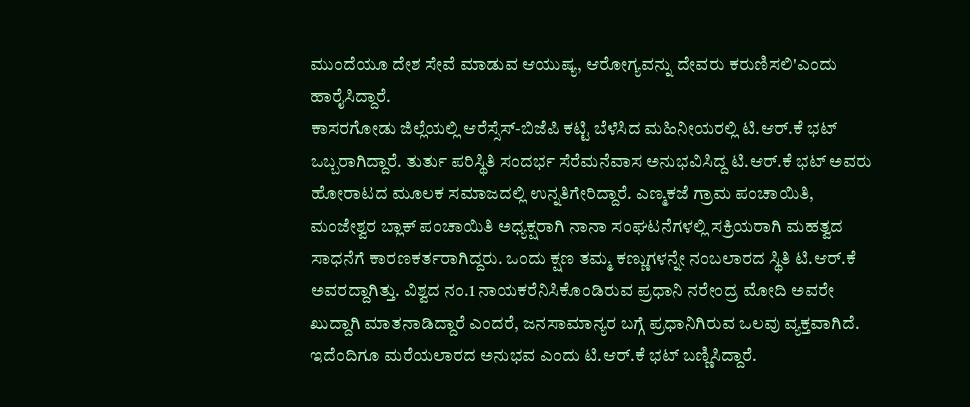ಮುಂದೆಯೂ ದೇಶ ಸೇವೆ ಮಾಡುವ ಆಯುಷ್ಯ, ಆರೋಗ್ಯವನ್ನು ದೇವರು ಕರುಣಿಸಲಿ'ಎಂದು ಹಾರೈಸಿದ್ದಾರೆ.
ಕಾಸರಗೋಡು ಜಿಲ್ಲೆಯಲ್ಲಿ ಆರೆಸ್ಸೆಸ್-ಬಿಜೆಪಿ ಕಟ್ಟಿ ಬೆಳೆಸಿದ ಮಹಿನೀಯರಲ್ಲಿ ಟಿ.ಆರ್.ಕೆ ಭಟ್ ಒಬ್ಬರಾಗಿದ್ದಾರೆ. ತುರ್ತು ಪರಿಸ್ಥಿತಿ ಸಂದರ್ಭ ಸೆರೆಮನೆವಾಸ ಅನುಭವಿಸಿದ್ದ ಟಿ.ಆರ್.ಕೆ ಭಟ್ ಅವರು ಹೋರಾಟದ ಮೂಲಕ ಸಮಾಜದಲ್ಲಿ ಉನ್ನತಿಗೇರಿದ್ದಾರೆ. ಎಣ್ಮಕಜೆ ಗ್ರಾಮ ಪಂಚಾಯಿತಿ, ಮಂಜೇಶ್ವರ ಬ್ಲಾಕ್ ಪಂಚಾಯಿತಿ ಅಧ್ಯಕ್ಷರಾಗಿ ನಾನಾ ಸಂಘಟನೆಗಳಲ್ಲಿ ಸಕ್ರಿಯರಾಗಿ ಮಹತ್ವದ ಸಾಧನೆಗೆ ಕಾರಣಕರ್ತರಾಗಿದ್ದರು. ಒಂದು ಕ್ಷಣ ತಮ್ಮ ಕಣ್ಣುಗಳನ್ನೇ ನಂಬಲಾರದ ಸ್ಥಿತಿ ಟಿ.ಆರ್.ಕೆ ಅವರದ್ದಾಗಿತ್ತು. ವಿಶ್ವದ ನಂ.1 ನಾಯಕರೆನಿಸಿಕೊಂಡಿರುವ ಪ್ರಧಾನಿ ನರೇಂದ್ರ ಮೋದಿ ಅವರೇ ಖುದ್ದಾಗಿ ಮಾತನಾಡಿದ್ದಾರೆ ಎಂದರೆ, ಜನಸಾಮಾನ್ಯರ ಬಗ್ಗೆ ಪ್ರಧಾನಿಗಿರುವ ಒಲವು ವ್ಯಕ್ತವಾಗಿದೆ. ಇದೆಂದಿಗೂ ಮರೆಯಲಾರದ ಅನುಭವ ಎಂದು ಟಿ.ಆರ್.ಕೆ ಭಟ್ ಬಣ್ಣಿಸಿದ್ದಾರೆ.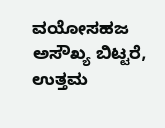ವಯೋಸಹಜ ಅಸೌಖ್ಯ ಬಿಟ್ಟರೆ, ಉತ್ತಮ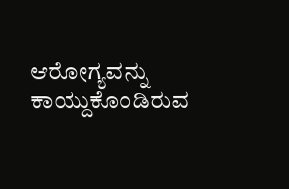ಆರೋಗ್ಯವನ್ನು ಕಾಯ್ದುಕೊಂಡಿರುವ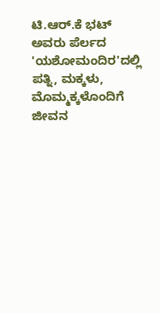ಟಿ.ಆರ್.ಕೆ ಭಟ್ ಅವರು ಪೆರ್ಲದ 'ಯಶೋಮಂದಿರ'ದಲ್ಲಿ ಪತ್ನಿ, ಮಕ್ಕಳು, ಮೊಮ್ಮಕ್ಕಳೊಂದಿಗೆ ಜೀವನ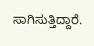ಸಾಗಿಸುತ್ತಿದ್ದಾರೆ.